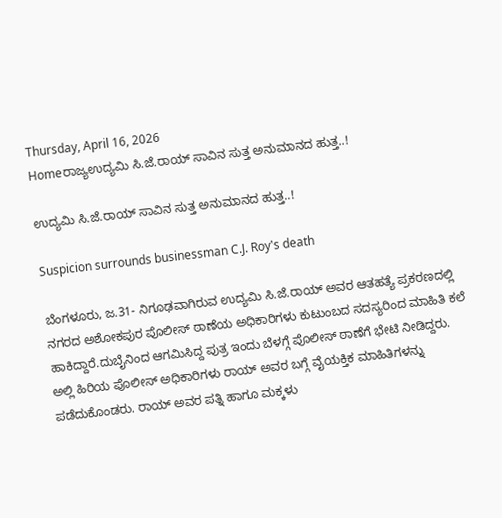Thursday, April 16, 2026
Homeರಾಜ್ಯಉದ್ಯಮಿ ಸಿ.ಜೆ.ರಾಯ್‌ ಸಾವಿನ ಸುತ್ತ ಅನುಮಾನದ ಹುತ್ತ..!

ಉದ್ಯಮಿ ಸಿ.ಜೆ.ರಾಯ್‌ ಸಾವಿನ ಸುತ್ತ ಅನುಮಾನದ ಹುತ್ತ..!

Suspicion surrounds businessman C.J. Roy's death

ಬೆಂಗಳೂರು, ಜ.31- ನಿಗೂಢವಾಗಿರುವ ಉದ್ಯಮಿ ಸಿ.ಜೆ.ರಾಯ್‌ ಅವರ ಆತಹತ್ಯೆ ಪ್ರಕರಣದಲ್ಲಿ ನಗರದ ಅಶೋಕಪುರ ಪೊಲೀಸ್‌‍ ಠಾಣೆಯ ಅಧಿಕಾರಿಗಳು ಕುಟುಂಬದ ಸದಸ್ಯರಿಂದ ಮಾಹಿತಿ ಕಲೆ ಹಾಕಿದ್ದಾರೆ.ದುಬೈನಿಂದ ಆಗಮಿಸಿದ್ದ ಪುತ್ರ ಇಂದು ಬೆಳಗ್ಗೆ ಪೊಲೀಸ್‌‍ ಠಾಣೆಗೆ ಭೇಟಿ ನೀಡಿದ್ದರು. ಅಲ್ಲಿ ಹಿರಿಯ ಪೊಲೀಸ್‌‍ ಅಧಿಕಾರಿಗಳು ರಾಯ್‌ ಅವರ ಬಗ್ಗೆ ವೈಯಕ್ತಿಕ ಮಾಹಿತಿಗಳನ್ನು ಪಡೆದುಕೊಂಡರು. ರಾಯ್‌ ಅವರ ಪತ್ನಿ ಹಾಗೂ ಮಕ್ಕಳು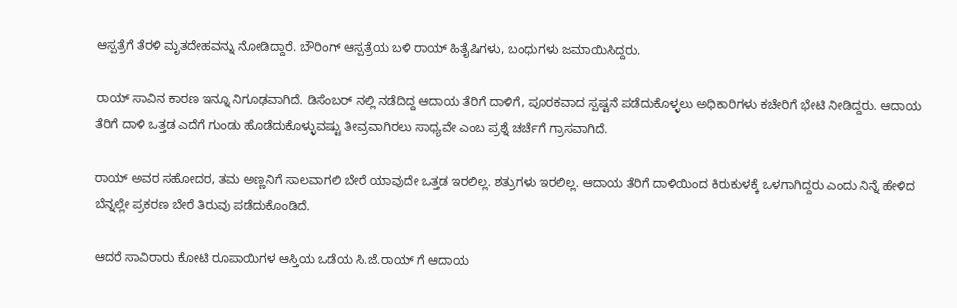ಆಸ್ಪತ್ರೆಗೆ ತೆರಳಿ ಮೃತದೇಹವನ್ನು ನೋಡಿದ್ದಾರೆ. ಬೌರಿಂಗ್‌ ಆಸ್ಪತ್ರೆಯ ಬಳಿ ರಾಯ್‌ ಹಿತೈಷಿಗಳು, ಬಂಧುಗಳು ಜಮಾಯಿಸಿದ್ದರು.

ರಾಯ್‌ ಸಾವಿನ ಕಾರಣ ಇನ್ನೂ ನಿಗೂಢವಾಗಿದೆ. ಡಿಸೆಂಬರ್‌ ನಲ್ಲಿ ನಡೆದಿದ್ದ ಆದಾಯ ತೆರಿಗೆ ದಾಳಿಗೆ, ಪೂರಕವಾದ ಸ್ಪಷ್ಟನೆ ಪಡೆದುಕೊಳ್ಳಲು ಅಧಿಕಾರಿಗಳು ಕಚೇರಿಗೆ ಭೇಟಿ ನೀಡಿದ್ದರು. ಆದಾಯ ತೆರಿಗೆ ದಾಳಿ ಒತ್ತಡ ಎದೆಗೆ ಗುಂಡು ಹೊಡೆದುಕೊಳ್ಳುವಷ್ಟು ತೀವ್ರವಾಗಿರಲು ಸಾಧ್ಯವೇ ಎಂಬ ಪ್ರಶ್ನೆ ಚರ್ಚೆಗೆ ಗ್ರಾಸವಾಗಿದೆ.

ರಾಯ್‌ ಅವರ ಸಹೋದರ, ತಮ ಅಣ್ಣನಿಗೆ ಸಾಲವಾಗಲಿ ಬೇರೆ ಯಾವುದೇ ಒತ್ತಡ ಇರಲಿಲ್ಲ. ಶತ್ರುಗಳು ಇರಲಿಲ್ಲ. ಆದಾಯ ತೆರಿಗೆ ದಾಳಿಯಿಂದ ಕಿರುಕುಳಕ್ಕೆ ಒಳಗಾಗಿದ್ದರು ಎಂದು ನಿನ್ನೆ ಹೇಳಿದ ಬೆನ್ನಲ್ಲೇ ಪ್ರಕರಣ ಬೇರೆ ತಿರುವು ಪಡೆದುಕೊಂಡಿದೆ.

ಆದರೆ ಸಾವಿರಾರು ಕೋಟಿ ರೂಪಾಯಿಗಳ ಆಸ್ತಿಯ ಒಡೆಯ ಸಿ.ಜೆ.ರಾಯ್‌ ಗೆ ಆದಾಯ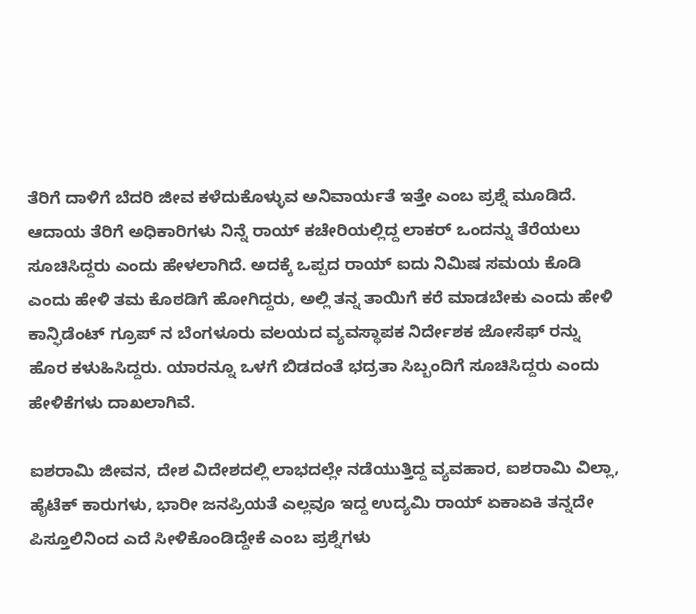ತೆರಿಗೆ ದಾಳಿಗೆ ಬೆದರಿ ಜೀವ ಕಳೆದುಕೊಳ್ಳುವ ಅನಿವಾರ್ಯತೆ ಇತ್ತೇ ಎಂಬ ಪ್ರಶ್ನೆ ಮೂಡಿದೆ. ಆದಾಯ ತೆರಿಗೆ ಅಧಿಕಾರಿಗಳು ನಿನ್ನೆ ರಾಯ್‌ ಕಚೇರಿಯಲ್ಲಿದ್ದ ಲಾಕರ್‌ ಒಂದನ್ನು ತೆರೆಯಲು ಸೂಚಿಸಿದ್ದರು ಎಂದು ಹೇಳಲಾಗಿದೆ. ಅದಕ್ಕೆ ಒಪ್ಪದ ರಾಯ್‌ ಐದು ನಿಮಿಷ ಸಮಯ ಕೊಡಿ ಎಂದು ಹೇಳಿ ತಮ ಕೊಠಡಿಗೆ ಹೋಗಿದ್ದರು, ಅಲ್ಲಿ ತನ್ನ ತಾಯಿಗೆ ಕರೆ ಮಾಡಬೇಕು ಎಂದು ಹೇಳಿ ಕಾನ್ಫಿಡೆಂಟ್‌ ಗ್ರೂಪ್‌ ನ ಬೆಂಗಳೂರು ವಲಯದ ವ್ಯವಸ್ಥಾಪಕ ನಿರ್ದೇಶಕ ಜೋಸೆಫ್‌ ರನ್ನು ಹೊರ ಕಳುಹಿಸಿದ್ದರು. ಯಾರನ್ನೂ ಒಳಗೆ ಬಿಡದಂತೆ ಭದ್ರತಾ ಸಿಬ್ಬಂದಿಗೆ ಸೂಚಿಸಿದ್ದರು ಎಂದು ಹೇಳಿಕೆಗಳು ದಾಖಲಾಗಿವೆ.

ಐಶರಾಮಿ ಜೀವನ, ದೇಶ ವಿದೇಶದಲ್ಲಿ ಲಾಭದಲ್ಲೇ ನಡೆಯುತ್ತಿದ್ದ ವ್ಯವಹಾರ, ಐಶರಾಮಿ ವಿಲ್ಲಾ, ಹೈಟೆಕ್‌ ಕಾರುಗಳು, ಭಾರೀ ಜನಪ್ರಿಯತೆ ಎಲ್ಲವೂ ಇದ್ದ ಉದ್ಯಮಿ ರಾಯ್‌ ಏಕಾಏಕಿ ತನ್ನದೇ ಪಿಸ್ತೂಲಿನಿಂದ ಎದೆ ಸೀಳಿಕೊಂಡಿದ್ದೇಕೆ ಎಂಬ ಪ್ರಶ್ನೆಗಳು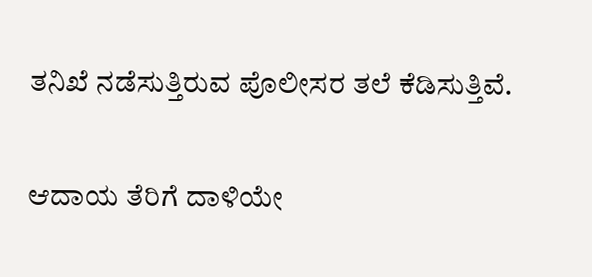ತನಿಖೆ ನಡೆಸುತ್ತಿರುವ ಪೊಲೀಸರ ತಲೆ ಕೆಡಿಸುತ್ತಿವೆ.

ಆದಾಯ ತೆರಿಗೆ ದಾಳಿಯೇ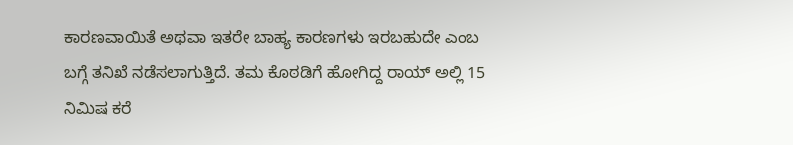ಕಾರಣವಾಯಿತೆ ಅಥವಾ ಇತರೇ ಬಾಹ್ಯ ಕಾರಣಗಳು ಇರಬಹುದೇ ಎಂಬ ಬಗ್ಗೆ ತನಿಖೆ ನಡೆಸಲಾಗುತ್ತಿದೆ. ತಮ ಕೊಠಡಿಗೆ ಹೋಗಿದ್ದ ರಾಯ್‌ ಅಲ್ಲಿ 15 ನಿಮಿಷ ಕರೆ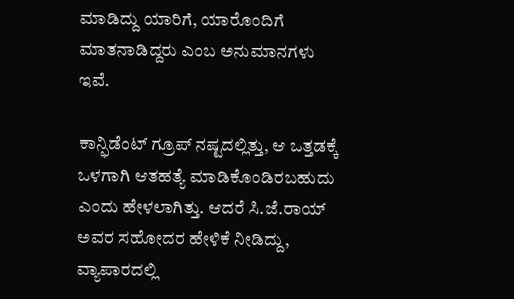ಮಾಡಿದ್ದು ಯಾರಿಗೆ, ಯಾರೊಂದಿಗೆ ಮಾತನಾಡಿದ್ದರು ಎಂಬ ಅನುಮಾನಗಳು ಇವೆ.

ಕಾನ್ಫಿಡೆಂಟ್‌ ಗ್ರೂಪ್‌ ನಷ್ಟದಲ್ಲಿತ್ತು, ಆ ಒತ್ತಡಕ್ಕೆ ಒಳಗಾಗಿ ಆತಹತ್ಯೆ ಮಾಡಿಕೊಂಡಿರಬಹುದು ಎಂದು ಹೇಳಲಾಗಿತ್ತು. ಆದರೆ ಸಿ.ಜೆ.ರಾಯ್‌ ಅವರ ಸಹೋದರ ಹೇಳಿಕೆ ನೀಡಿದ್ದು, ವ್ಯಾಪಾರದಲ್ಲಿ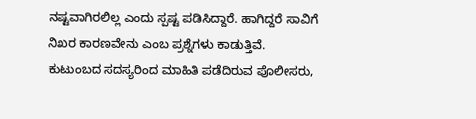ನಷ್ಟವಾಗಿರಲಿಲ್ಲ ಎಂದು ಸ್ಪಷ್ಟ ಪಡಿಸಿದ್ದಾರೆ. ಹಾಗಿದ್ದರೆ ಸಾವಿಗೆ ನಿಖರ ಕಾರಣವೇನು ಎಂಬ ಪ್ರಶ್ನೆಗಳು ಕಾಡುತ್ತಿವೆ. ಕುಟುಂಬದ ಸದಸ್ಯರಿಂದ ಮಾಹಿತಿ ಪಡೆದಿರುವ ಪೊಲೀಸರು,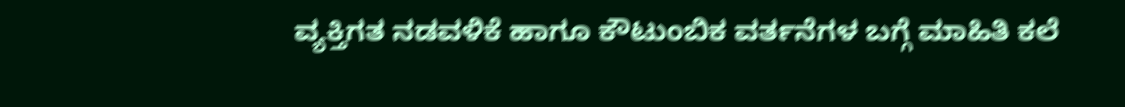ವ್ಯಕ್ತಿಗತ ನಡವಳಿಕೆ ಹಾಗೂ ಕೌಟುಂಬಿಕ ವರ್ತನೆಗಳ ಬಗ್ಗೆ ಮಾಹಿತಿ ಕಲೆ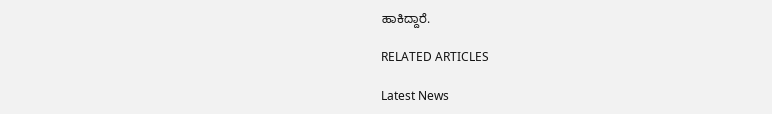ಹಾಕಿದ್ದಾರೆ.

RELATED ARTICLES

Latest News